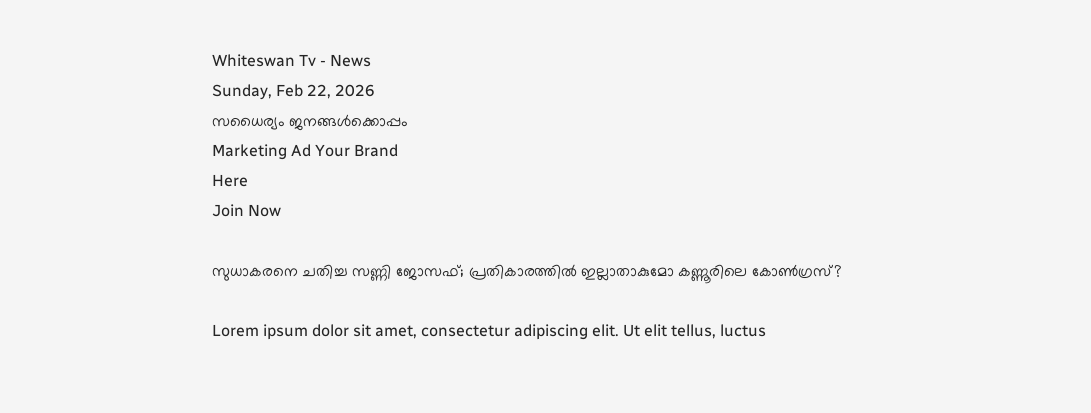Whiteswan Tv - News
Sunday, Feb 22, 2026
സധൈര്യം ജനങ്ങൾക്കൊപ്പം
Marketing Ad Your Brand
Here
Join Now

സുധാകരനെ ചതിച്ച സണ്ണി ജോസഫ്; പ്രതികാരത്തില്‍ ഇല്ലാതാകുമോ കണ്ണൂരിലെ കോണ്‍ഗ്രസ്?

Lorem ipsum dolor sit amet, consectetur adipiscing elit. Ut elit tellus, luctus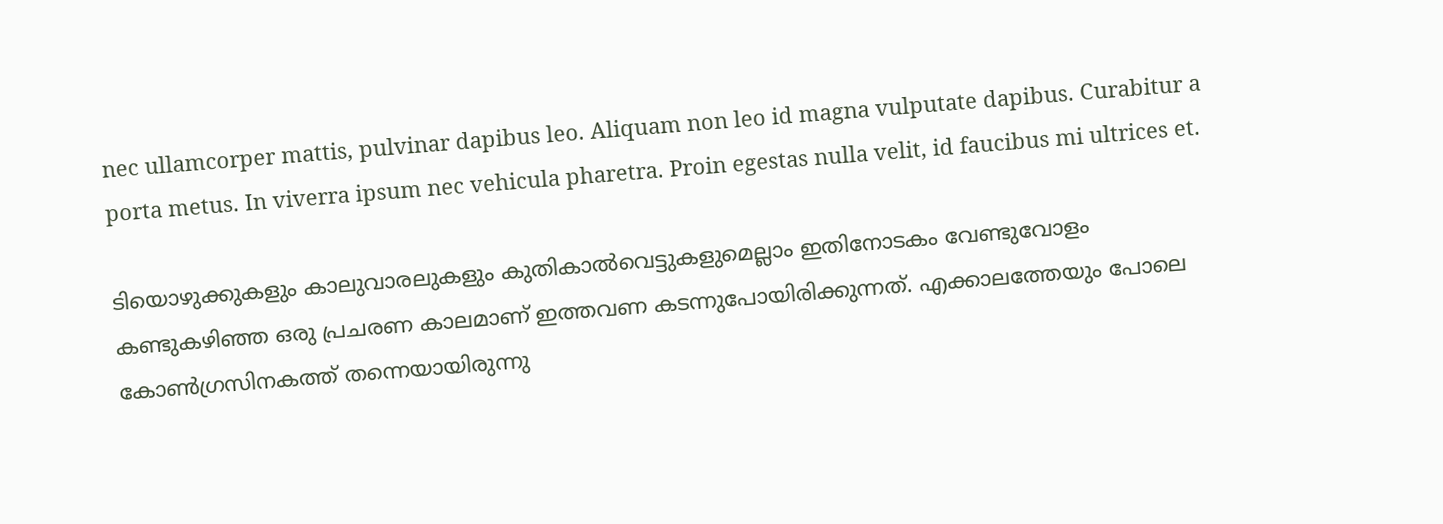nec ullamcorper mattis, pulvinar dapibus leo. Aliquam non leo id magna vulputate dapibus. Curabitur a porta metus. In viverra ipsum nec vehicula pharetra. Proin egestas nulla velit, id faucibus mi ultrices et.

ടിയൊഴുക്കുകളും കാലുവാരലുകളും കുതികാല്‍വെട്ടുകളുമെല്ലാം ഇതിനോടകം വേണ്ടുവോളം കണ്ടുകഴിഞ്ഞ ഒരു പ്രചരണ കാലമാണ് ഇത്തവണ കടന്നുപോയിരിക്കുന്നത്. എക്കാലത്തേയും പോലെ കോണ്‍ഗ്രസിനകത്ത് തന്നെയായിരുന്നു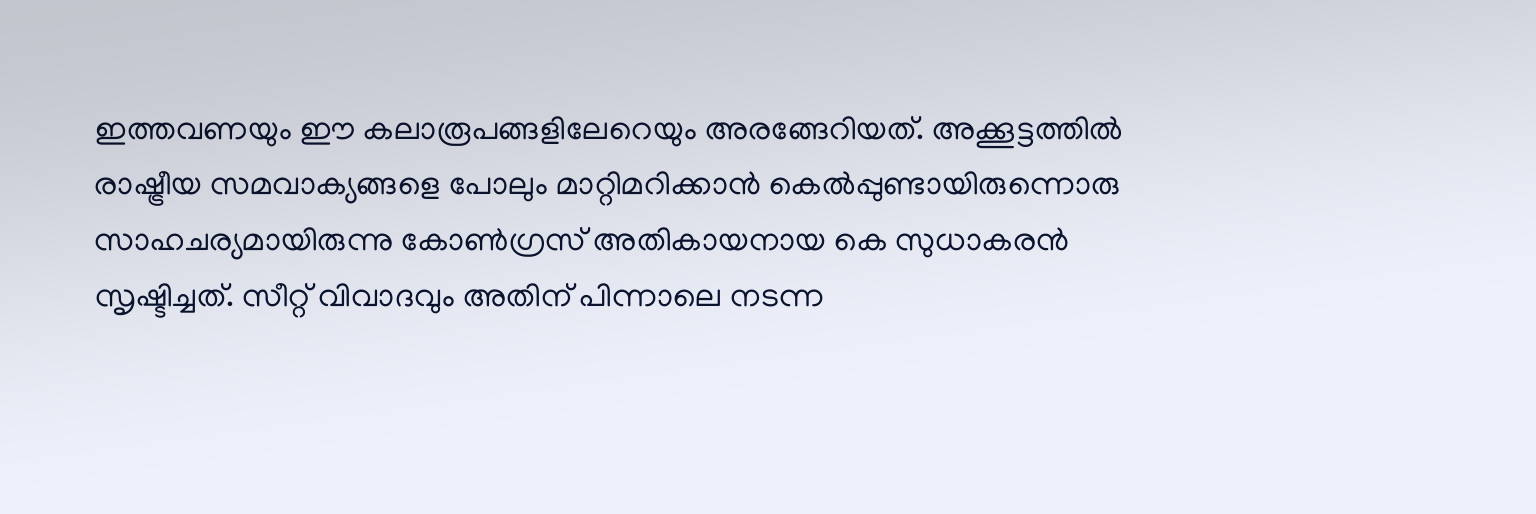ഇത്തവണയും ഈ കലാരൂപങ്ങളിലേറെയും അരങ്ങേറിയത്. അക്കൂട്ടത്തില്‍ രാഷ്ട്രീയ സമവാക്യങ്ങളെ പോലും മാറ്റിമറിക്കാന്‍ കെല്‍പ്പുണ്ടായിരുന്നൊരു സാഹചര്യമായിരുന്നു കോണ്‍ഗ്രസ് അതികായനായ കെ സുധാകരന്‍ സൃഷ്ടിച്ചത്. സീറ്റ് വിവാദവും അതിന് പിന്നാലെ നടന്ന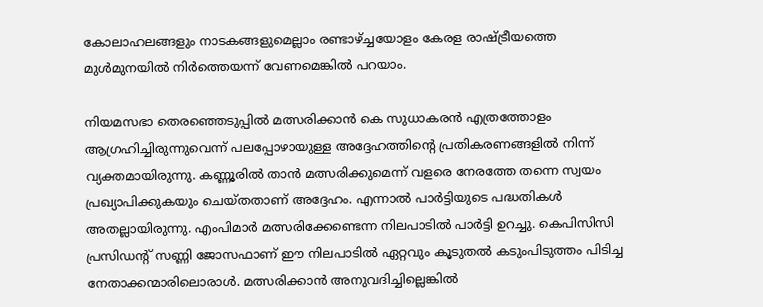കോലാഹലങ്ങളും നാടകങ്ങളുമെല്ലാം രണ്ടാഴ്ച്ചയോളം കേരള രാഷ്ട്രീയത്തെ മുള്‍മുനയില്‍ നിര്‍ത്തെയന്ന് വേണമെങ്കില്‍ പറയാം.

നിയമസഭാ തെരഞ്ഞെടുപ്പില്‍ മത്സരിക്കാന്‍ കെ സുധാകരന്‍ എത്രത്തോളം ആഗ്രഹിച്ചിരുന്നുവെന്ന് പലപ്പോഴായുള്ള അദ്ദേഹത്തിന്റെ പ്രതികരണങ്ങളില്‍ നിന്ന് വ്യക്തമായിരുന്നു. കണ്ണൂരില്‍ താന്‍ മത്സരിക്കുമെന്ന് വളരെ നേരത്തേ തന്നെ സ്വയം പ്രഖ്യാപിക്കുകയും ചെയ്തതാണ് അദ്ദേഹം. എന്നാല്‍ പാര്‍ട്ടിയുടെ പദ്ധതികള്‍ അതല്ലായിരുന്നു. എംപിമാര്‍ മത്സരിക്കേണ്ടെന്ന നിലപാടില്‍ പാര്‍ട്ടി ഉറച്ചു. കെപിസിസി പ്രസിഡന്റ് സണ്ണി ജോസഫാണ് ഈ നിലപാടില്‍ ഏറ്റവും കൂടുതല്‍ കടുംപിടുത്തം പിടിച്ച നേതാക്കന്മാരിലൊരാള്‍. മത്സരിക്കാന്‍ അനുവദിച്ചില്ലെങ്കില്‍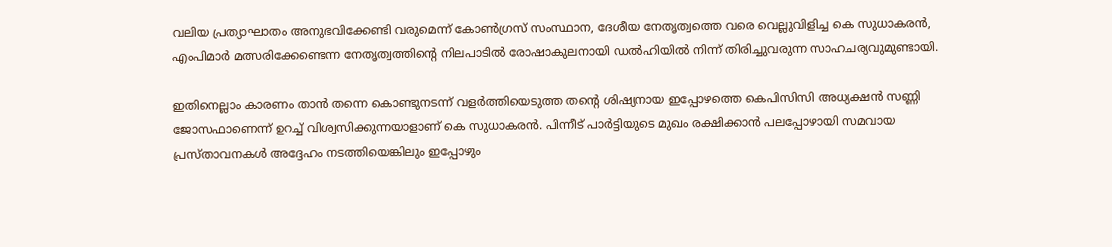വലിയ പ്രത്യാഘാതം അനുഭവിക്കേണ്ടി വരുമെന്ന് കോണ്‍ഗ്രസ് സംസ്ഥാന, ദേശീയ നേതൃത്വത്തെ വരെ വെല്ലുവിളിച്ച കെ സുധാകരന്‍, എംപിമാര്‍ മത്സരിക്കേണ്ടെന്ന നേതൃത്വത്തിന്റെ നിലപാടില്‍ രോഷാകുലനായി ഡല്‍ഹിയില്‍ നിന്ന് തിരിച്ചുവരുന്ന സാഹചര്യവുമുണ്ടായി.

ഇതിനെല്ലാം കാരണം താന്‍ തന്നെ കൊണ്ടുനടന്ന് വളര്‍ത്തിയെടുത്ത തന്റെ ശിഷ്യനായ ഇപ്പോഴത്തെ കെപിസിസി അധ്യക്ഷന്‍ സണ്ണി ജോസഫാണെന്ന് ഉറച്ച് വിശ്വസിക്കുന്നയാളാണ് കെ സുധാകരന്‍. പിന്നീട് പാര്‍ട്ടിയുടെ മുഖം രക്ഷിക്കാന്‍ പലപ്പോഴായി സമവായ പ്രസ്താവനകള്‍ അദ്ദേഹം നടത്തിയെങ്കിലും ഇപ്പോഴും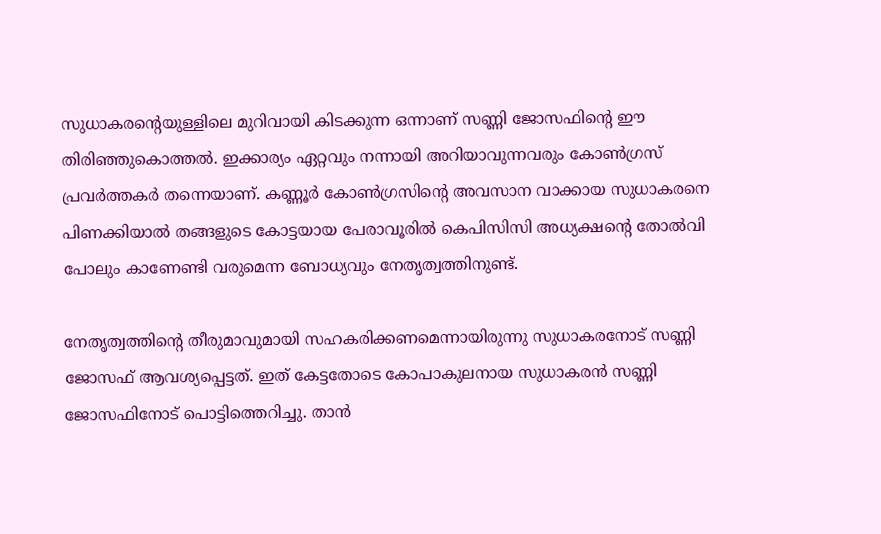സുധാകരന്റെയുള്ളിലെ മുറിവായി കിടക്കുന്ന ഒന്നാണ് സണ്ണി ജോസഫിന്റെ ഈ തിരിഞ്ഞുകൊത്തല്‍. ഇക്കാര്യം ഏറ്റവും നന്നായി അറിയാവുന്നവരും കോണ്‍ഗ്രസ് പ്രവര്‍ത്തകര്‍ തന്നെയാണ്. കണ്ണൂര്‍ കോണ്‍ഗ്രസിന്റെ അവസാന വാക്കായ സുധാകരനെ പിണക്കിയാല്‍ തങ്ങളുടെ കോട്ടയായ പേരാവൂരില്‍ കെപിസിസി അധ്യക്ഷന്റെ തോല്‍വി പോലും കാണേണ്ടി വരുമെന്ന ബോധ്യവും നേതൃത്വത്തിനുണ്ട്.

നേതൃത്വത്തിന്റെ തീരുമാവുമായി സഹകരിക്കണമെന്നായിരുന്നു സുധാകരനോട് സണ്ണി ജോസഫ് ആവശ്യപ്പെട്ടത്. ഇത് കേട്ടതോടെ കോപാകുലനായ സുധാകരന്‍ സണ്ണി ജോസഫിനോട് പൊട്ടിത്തെറിച്ചു. താന്‍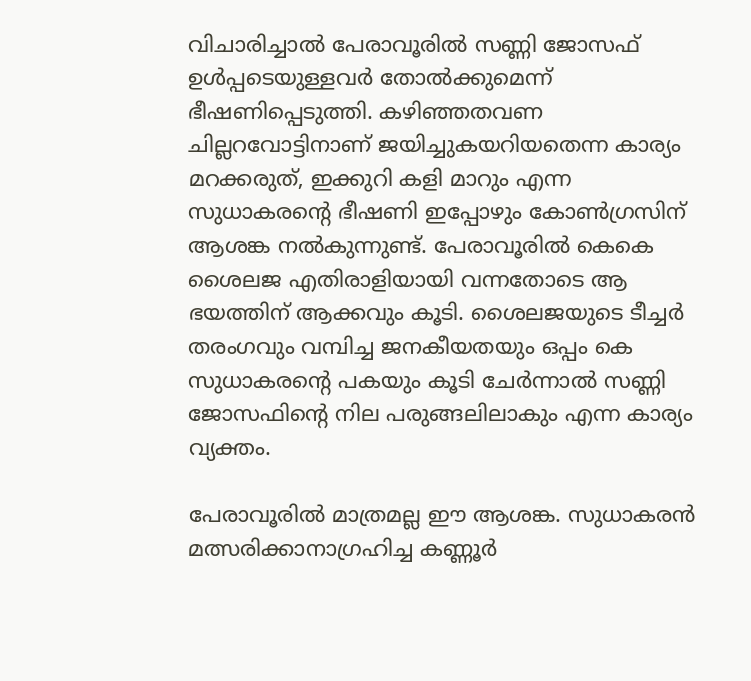വിചാരിച്ചാല്‍ പേരാവൂരില്‍ സണ്ണി ജോസഫ് ഉള്‍പ്പടെയുള്ളവര്‍ തോല്‍ക്കുമെന്ന് ഭീഷണിപ്പെടുത്തി. കഴിഞ്ഞതവണ ചില്ലറവോട്ടിനാണ് ജയിച്ചുകയറിയതെന്ന കാര്യം മറക്കരുത്, ഇക്കുറി കളി മാറും എന്ന സുധാകരന്റെ ഭീഷണി ഇപ്പോഴും കോണ്‍ഗ്രസിന് ആശങ്ക നല്‍കുന്നുണ്ട്. പേരാവൂരില്‍ കെകെ ശൈലജ എതിരാളിയായി വന്നതോടെ ആ ഭയത്തിന് ആക്കവും കൂടി. ശൈലജയുടെ ടീച്ചര്‍ തരംഗവും വമ്പിച്ച ജനകീയതയും ഒപ്പം കെ സുധാകരന്റെ പകയും കൂടി ചേര്‍ന്നാല്‍ സണ്ണി ജോസഫിന്റെ നില പരുങ്ങലിലാകും എന്ന കാര്യം വ്യക്തം.

പേരാവൂരില്‍ മാത്രമല്ല ഈ ആശങ്ക. സുധാകരന്‍ മത്സരിക്കാനാഗ്രഹിച്ച കണ്ണൂര്‍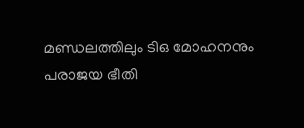മണ്ഡലത്തിലും ടിഒ മോഹനനും പരാജയ ഭീതി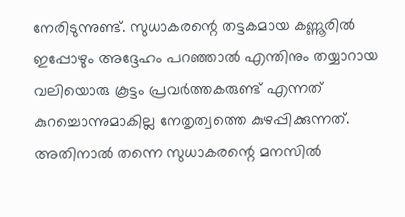നേരിടുന്നുണ്ട്. സുധാകരന്റെ തട്ടകമായ കണ്ണൂരില്‍ ഇപ്പോഴും അദ്ദേഹം പറഞ്ഞാല്‍ എന്തിനും തയ്യാറായ വലിയൊരു കൂട്ടം പ്രവര്‍ത്തകരുണ്ട് എന്നത് കുറച്ചൊന്നുമാകില്ല നേതൃത്വത്തെ കുഴപ്പിക്കുന്നത്. അതിനാല്‍ തന്നെ സുധാകരന്റെ മനസില്‍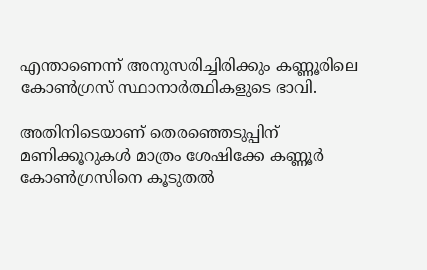എന്താണെന്ന് അനുസരിച്ചിരിക്കും കണ്ണൂരിലെ കോണ്‍ഗ്രസ് സ്ഥാനാര്‍ത്ഥികളുടെ ഭാവി.

അതിനിടെയാണ് തെരഞ്ഞെടുപ്പിന് മണിക്കൂറുകള്‍ മാത്രം ശേഷിക്കേ കണ്ണൂര്‍ കോണ്‍ഗ്രസിനെ കൂടുതല്‍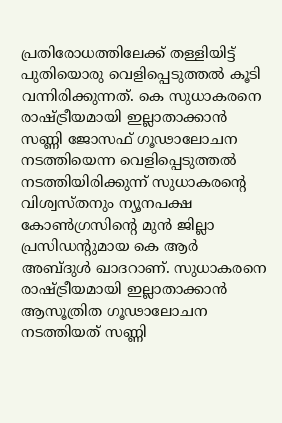പ്രതിരോധത്തിലേക്ക് തള്ളിയിട്ട് പുതിയൊരു വെളിപ്പെടുത്തല്‍ കൂടി വന്നിരിക്കുന്നത്. കെ സുധാകരനെ രാഷ്ട്രീയമായി ഇല്ലാതാക്കാന്‍ സണ്ണി ജോസഫ് ഗൂഢാലോചന നടത്തിയെന്ന വെളിപ്പെടുത്തല്‍ നടത്തിയിരിക്കുന്ന് സുധാകരന്റെ വിശ്വസ്തനും ന്യൂനപക്ഷ കോണ്‍ഗ്രസിന്റെ മുന്‍ ജില്ലാ പ്രസിഡന്റുമായ കെ ആര്‍ അബ്ദുള്‍ ഖാദറാണ്. സുധാകരനെ രാഷ്ട്രീയമായി ഇല്ലാതാക്കാന്‍ ആസൂത്രിത ഗൂഢാലോചന നടത്തിയത് സണ്ണി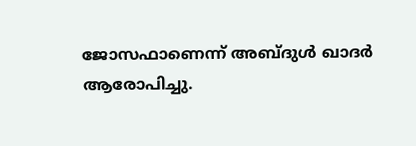ജോസഫാണെന്ന് അബ്ദുള്‍ ഖാദര്‍ ആരോപിച്ചു.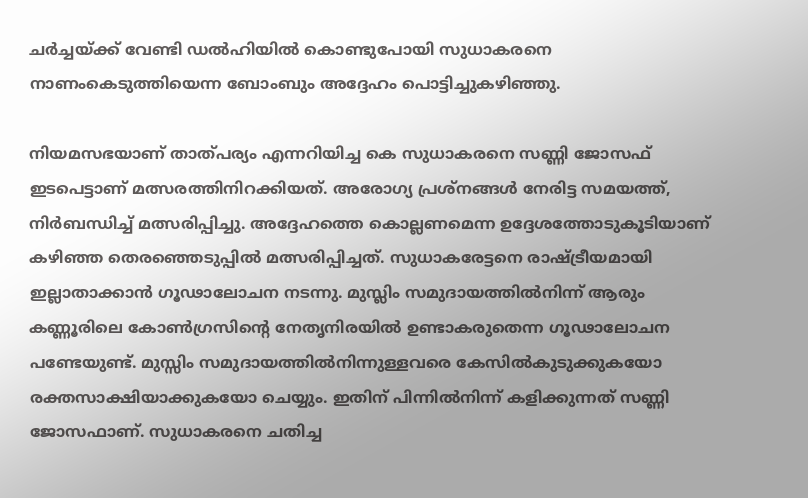ചര്‍ച്ചയ്ക്ക് വേണ്ടി ഡല്‍ഹിയില്‍ കൊണ്ടുപോയി സുധാകരനെ നാണംകെടുത്തിയെന്ന ബോംബും അദ്ദേഹം പൊട്ടിച്ചുകഴിഞ്ഞു.

നിയമസഭയാണ് താത്പര്യം എന്നറിയിച്ച കെ സുധാകരനെ സണ്ണി ജോസഫ് ഇടപെട്ടാണ് മത്സരത്തിനിറക്കിയത്. അരോഗ്യ പ്രശ്നങ്ങള്‍ നേരിട്ട സമയത്ത്, നിര്‍ബന്ധിച്ച് മത്സരിപ്പിച്ചു. അദ്ദേഹത്തെ കൊല്ലണമെന്ന ഉദ്ദേശത്തോടുകൂടിയാണ് കഴിഞ്ഞ തെരഞ്ഞെടുപ്പില്‍ മത്സരിപ്പിച്ചത്. സുധാകരേട്ടനെ രാഷ്ട്രീയമായി ഇല്ലാതാക്കാന്‍ ഗൂഢാലോചന നടന്നു. മുസ്ലിം സമുദായത്തില്‍നിന്ന് ആരും കണ്ണൂരിലെ കോണ്‍ഗ്രസിന്റെ നേതൃനിരയില്‍ ഉണ്ടാകരുതെന്ന ഗൂഢാലോചന പണ്ടേയുണ്ട്. മുസ്സിം സമുദായത്തില്‍നിന്നുള്ളവരെ കേസില്‍കുടുക്കുകയോ രക്തസാക്ഷിയാക്കുകയോ ചെയ്യും. ഇതിന് പിന്നില്‍നിന്ന് കളിക്കുന്നത് സണ്ണി ജോസഫാണ്. സുധാകരനെ ചതിച്ച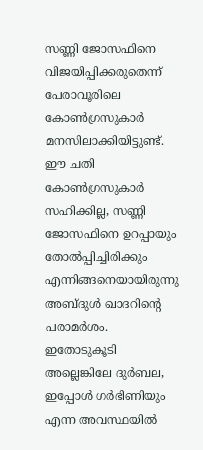സണ്ണി ജോസഫിനെ വിജയിപ്പിക്കരുതെന്ന് പേരാവൂരിലെ കോണ്‍ഗ്രസുകാര്‍ മനസിലാക്കിയിട്ടുണ്ട്. ഈ ചതി കോണ്‍ഗ്രസുകാര്‍ സഹിക്കില്ല, സണ്ണി ജോസഫിനെ ഉറപ്പായും തോല്‍പ്പിച്ചിരിക്കും എന്നിങ്ങനെയായിരുന്നു അബ്ദുള്‍ ഖാദറിന്റെ പരാമര്‍ശം. ഇതോടുകൂടി അല്ലെങ്കിലേ ദുര്‍ബല, ഇപ്പോള്‍ ഗര്‍ഭിണിയും എന്ന അവസ്ഥയില്‍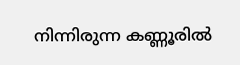നിന്നിരുന്ന കണ്ണൂരില്‍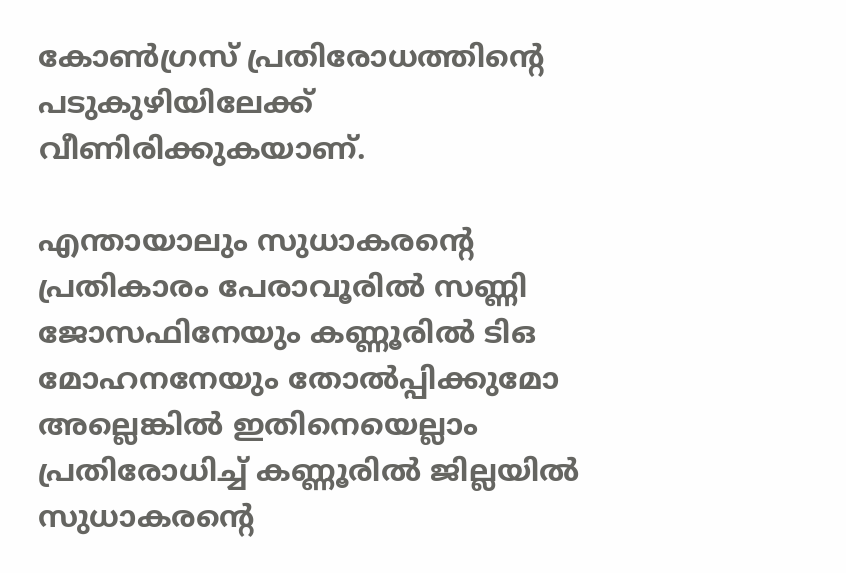കോണ്‍ഗ്രസ് പ്രതിരോധത്തിന്റെ പടുകുഴിയിലേക്ക് വീണിരിക്കുകയാണ്.

എന്തായാലും സുധാകരന്റെ പ്രതികാരം പേരാവൂരില്‍ സണ്ണി ജോസഫിനേയും കണ്ണൂരില്‍ ടിഒ മോഹനനേയും തോല്‍പ്പിക്കുമോ അല്ലെങ്കില്‍ ഇതിനെയെല്ലാം പ്രതിരോധിച്ച് കണ്ണൂരില്‍ ജില്ലയില്‍ സുധാകരന്റെ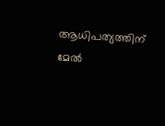ആധിപത്യത്തിന് മേല്‍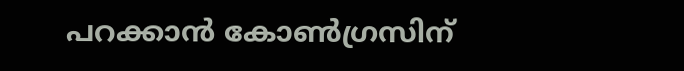പറക്കാന്‍ കോണ്‍ഗ്രസിന്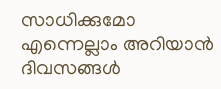സാധിക്കുമോ എന്നെല്ലാം അറിയാന്‍ ദിവസങ്ങള്‍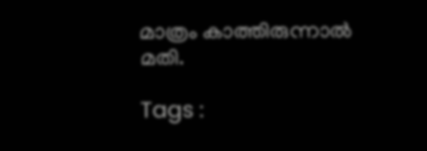മാത്രം കാത്തിരുന്നാല്‍ മതി.

Tags :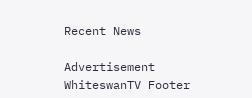Recent News

Advertisement
WhiteswanTV Footer